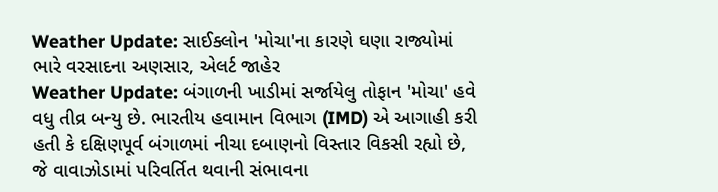Weather Update: સાઈક્લોન 'મોચા'ના કારણે ઘણા રાજ્યોમાં ભારે વરસાદના અણસાર, એલર્ટ જાહેર
Weather Update: બંગાળની ખાડીમાં સર્જાયેલુ તોફાન 'મોચા' હવે વધુ તીવ્ર બન્યુ છે. ભારતીય હવામાન વિભાગ (IMD) એ આગાહી કરી હતી કે દક્ષિણપૂર્વ બંગાળમાં નીચા દબાણનો વિસ્તાર વિકસી રહ્યો છે, જે વાવાઝોડામાં પરિવર્તિત થવાની સંભાવના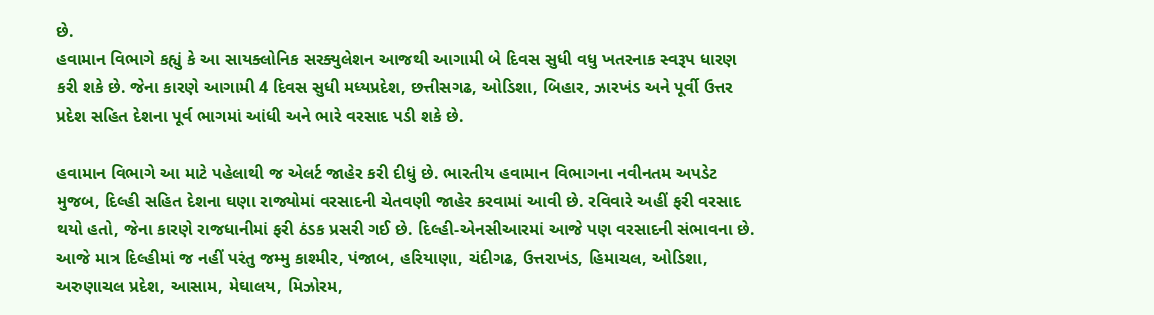છે.
હવામાન વિભાગે કહ્યું કે આ સાયક્લોનિક સરક્યુલેશન આજથી આગામી બે દિવસ સુધી વધુ ખતરનાક સ્વરૂપ ધારણ કરી શકે છે. જેના કારણે આગામી 4 દિવસ સુધી મધ્યપ્રદેશ, છત્તીસગઢ, ઓડિશા, બિહાર, ઝારખંડ અને પૂર્વી ઉત્તર પ્રદેશ સહિત દેશના પૂર્વ ભાગમાં આંધી અને ભારે વરસાદ પડી શકે છે.

હવામાન વિભાગે આ માટે પહેલાથી જ એલર્ટ જાહેર કરી દીધું છે. ભારતીય હવામાન વિભાગના નવીનતમ અપડેટ મુજબ, દિલ્હી સહિત દેશના ઘણા રાજ્યોમાં વરસાદની ચેતવણી જાહેર કરવામાં આવી છે. રવિવારે અહીં ફરી વરસાદ થયો હતો, જેના કારણે રાજધાનીમાં ફરી ઠંડક પ્રસરી ગઈ છે. દિલ્હી-એનસીઆરમાં આજે પણ વરસાદની સંભાવના છે.
આજે માત્ર દિલ્હીમાં જ નહીં પરંતુ જમ્મુ કાશ્મીર, પંજાબ, હરિયાણા, ચંદીગઢ, ઉત્તરાખંડ, હિમાચલ, ઓડિશા, અરુણાચલ પ્રદેશ, આસામ, મેઘાલય, મિઝોરમ,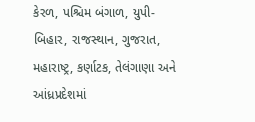કેરળ, પશ્ચિમ બંગાળ, યુપી-બિહાર, રાજસ્થાન, ગુજરાત, મહારાષ્ટ્ર, કર્ણાટક, તેલંગાણા અને આંધ્રપ્રદેશમાં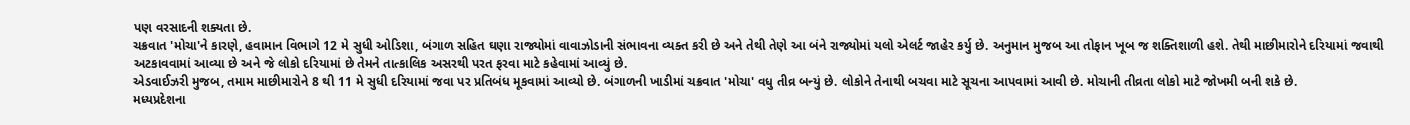પણ વરસાદની શક્યતા છે.
ચક્રવાત 'મોચા'ને કારણે, હવામાન વિભાગે 12 મે સુધી ઓડિશા, બંગાળ સહિત ઘણા રાજ્યોમાં વાવાઝોડાની સંભાવના વ્યક્ત કરી છે અને તેથી તેણે આ બંને રાજ્યોમાં યલો એલર્ટ જાહેર કર્યુ છે. અનુમાન મુજબ આ તોફાન ખૂબ જ શક્તિશાળી હશે. તેથી માછીમારોને દરિયામાં જવાથી અટકાવવામાં આવ્યા છે અને જે લોકો દરિયામાં છે તેમને તાત્કાલિક અસરથી પરત ફરવા માટે કહેવામાં આવ્યું છે.
એડવાઈઝરી મુજબ, તમામ માછીમારોને 8 થી 11 મે સુધી દરિયામાં જવા પર પ્રતિબંધ મૂકવામાં આવ્યો છે. બંગાળની ખાડીમાં ચક્રવાત 'મોચા' વધુ તીવ્ર બન્યું છે. લોકોને તેનાથી બચવા માટે સૂચના આપવામાં આવી છે. મોચાની તીવ્રતા લોકો માટે જોખમી બની શકે છે.
મધ્યપ્રદેશના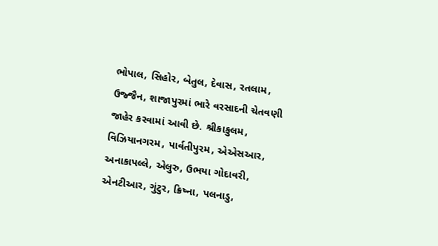ભોપાલ, સિહોર, બેતુલ, દેવાસ, રતલામ, ઉજ્જૈન, શાજાપુરમાં ભારે વરસાદની ચેતવણી જાહેર કરવામાં આવી છે. શ્રીકાકુલમ, વિઝિયાનગરમ, પાર્વતીપુરમ, એએસઆર, અનાકાપલ્લે, એલુરુ, ઉભયા ગોદાવરી, એનટીઆર, ગુંટુર, ક્રિષ્ના, પલનાડુ,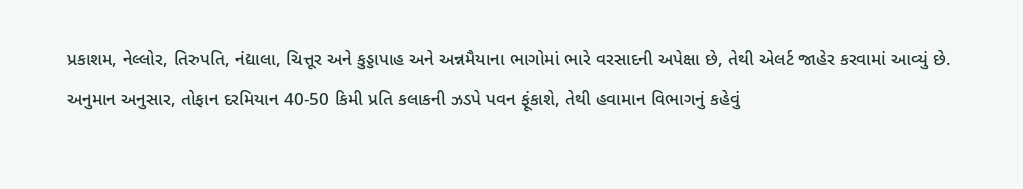પ્રકાશમ, નેલ્લોર, તિરુપતિ, નંદ્યાલા, ચિત્તૂર અને કુડ્ડાપાહ અને અન્નમૈયાના ભાગોમાં ભારે વરસાદની અપેક્ષા છે, તેથી એલર્ટ જાહેર કરવામાં આવ્યું છે.
અનુમાન અનુસાર, તોફાન દરમિયાન 40-50 કિમી પ્રતિ કલાકની ઝડપે પવન ફૂંકાશે, તેથી હવામાન વિભાગનું કહેવું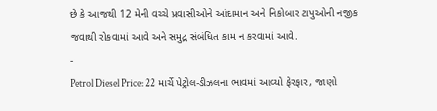છે કે આજથી 12 મેની વચ્ચે પ્રવાસીઓને આંદામાન અને નિકોબાર ટાપુઓની નજીક જવાથી રોકવામાં આવે અને સમુદ્ર સંબંધિત કામ ન કરવામાં આવે.
-
Petrol Diesel Price: 22 માર્ચે પેટ્રોલ-ડીઝલના ભાવમાં આવ્યો ફેરફાર, જાણો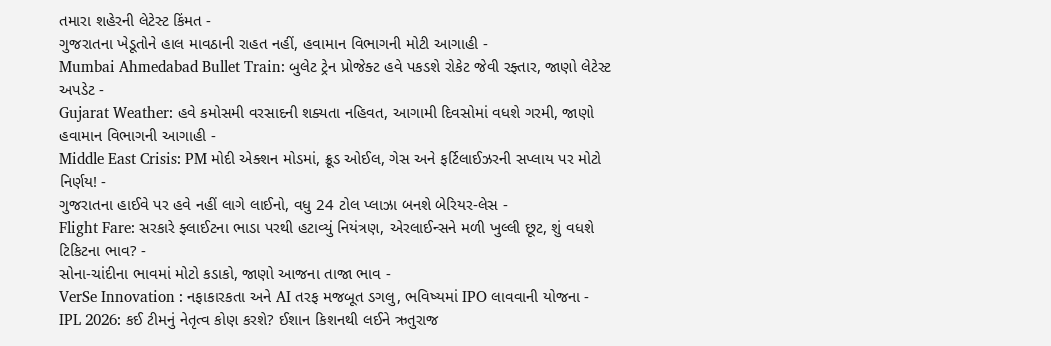તમારા શહેરની લેટેસ્ટ કિંમત -
ગુજરાતના ખેડૂતોને હાલ માવઠાની રાહત નહીં, હવામાન વિભાગની મોટી આગાહી -
Mumbai Ahmedabad Bullet Train: બુલેટ ટ્રેન પ્રોજેક્ટ હવે પકડશે રોકેટ જેવી રફ્તાર, જાણો લેટેસ્ટ અપડેટ -
Gujarat Weather: હવે કમોસમી વરસાદની શક્યતા નહિવત, આગામી દિવસોમાં વધશે ગરમી, જાણો હવામાન વિભાગની આગાહી -
Middle East Crisis: PM મોદી એક્શન મોડમાં, ક્રૂડ ઓઈલ, ગેસ અને ફર્ટિલાઈઝરની સપ્લાય પર મોટો નિર્ણય! -
ગુજરાતના હાઈવે પર હવે નહીં લાગે લાઈનો, વધુ 24 ટોલ પ્લાઝા બનશે બેરિયર-લેસ -
Flight Fare: સરકારે ફ્લાઈટના ભાડા પરથી હટાવ્યું નિયંત્રણ, એરલાઈન્સને મળી ખુલ્લી છૂટ, શું વધશે ટિકિટના ભાવ? -
સોના-ચાંદીના ભાવમાં મોટો કડાકો, જાણો આજના તાજા ભાવ -
VerSe Innovation : નફાકારકતા અને AI તરફ મજબૂત ડગલુ, ભવિષ્યમાં IPO લાવવાની યોજના -
IPL 2026: કઈ ટીમનું નેતૃત્વ કોણ કરશે? ઈશાન કિશનથી લઈને ઋતુરાજ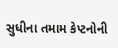સુધીના તમામ કેપ્ટનોની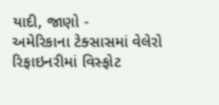યાદી, જાણો -
અમેરિકાના ટેક્સાસમાં વેલેરો રિફાઇનરીમાં વિસ્ફોટ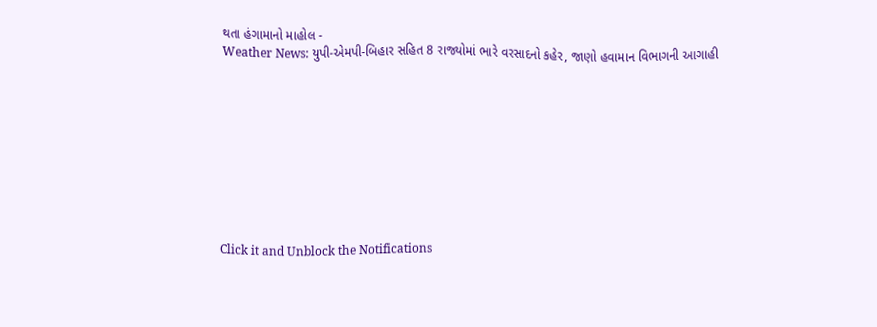થતા હંગામાનો માહોલ -
Weather News: યુપી-એમપી-બિહાર સહિત 8 રાજ્યોમાં ભારે વરસાદનો કહેર, જાણો હવામાન વિભાગની આગાહી










Click it and Unblock the Notifications